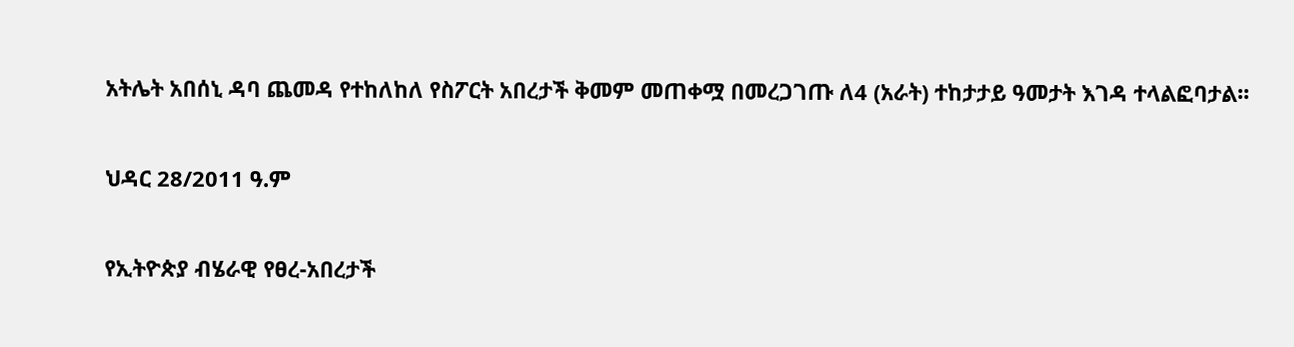አትሌት አበሰኒ ዳባ ጨመዳ የተከለከለ የስፖርት አበረታች ቅመም መጠቀሟ በመረጋገጡ ለ4 (አራት) ተከታታይ ዓመታት እገዳ ተላልፎባታል፡፡

ህዳር 28/2011 ዓ.ም

የኢትዮጵያ ብሄራዊ የፀረ-አበረታች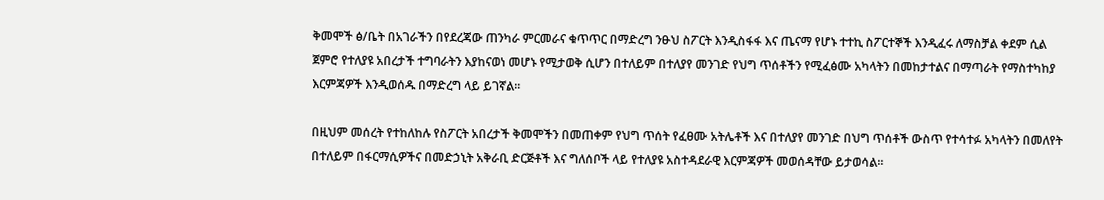ቅመሞች ፅ/ቤት በአገራችን በየደረጃው ጠንካራ ምርመራና ቁጥጥር በማድረግ ንፁህ ስፖርት እንዲስፋፋ እና ጤናማ የሆኑ ተተኪ ስፖርተኞች እንዲፈሩ ለማስቻል ቀደም ሲል ጀምሮ የተለያዩ አበረታች ተግባራትን እያከናወነ መሆኑ የሚታወቅ ሲሆን በተለይም በተለያየ መንገድ የህግ ጥሰቶችን የሚፈፅሙ አካላትን በመከታተልና በማጣራት የማስተካከያ እርምጃዎች እንዲወሰዱ በማድረግ ላይ ይገኛል፡፡

በዚህም መሰረት የተከለከሉ የስፖርት አበረታች ቅመሞችን በመጠቀም የህግ ጥሰት የፈፀሙ አትሌቶች እና በተለያየ መንገድ በህግ ጥሰቶች ውስጥ የተሳተፉ አካላትን በመለየት በተለይም በፋርማሲዎችና በመድኃኒት አቅራቢ ድርጅቶች እና ግለሰቦች ላይ የተለያዩ አስተዳደራዊ እርምጃዎች መወሰዳቸው ይታወሳል፡፡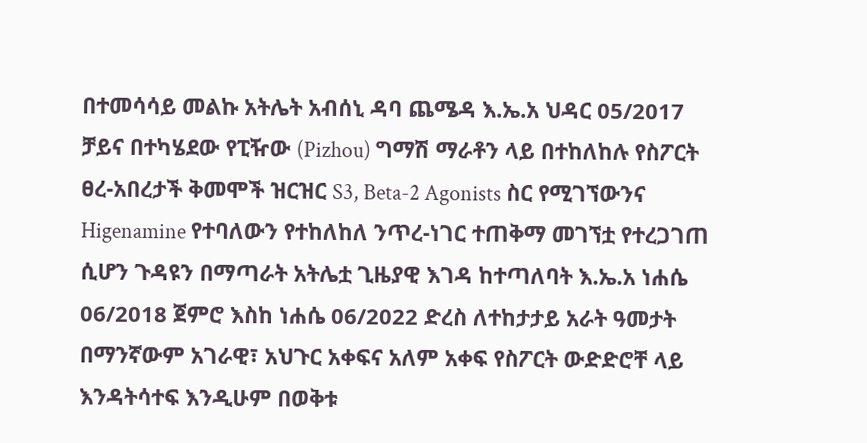በተመሳሳይ መልኩ አትሌት አብሰኒ ዳባ ጨሜዳ እ.ኤ.አ ህዳር 05/2017 ቻይና በተካሄደው የፒዥው (Pizhou) ግማሽ ማራቶን ላይ በተከለከሉ የስፖርት ፀረ-አበረታች ቅመሞች ዝርዝር S3, Beta-2 Agonists ስር የሚገኘውንና Higenamine የተባለውን የተከለከለ ንጥረ-ነገር ተጠቅማ መገኘቷ የተረጋገጠ ሲሆን ጉዳዩን በማጣራት አትሌቷ ጊዜያዊ እገዳ ከተጣለባት እ.ኤ.አ ነሐሴ 06/2018 ጀምሮ እስከ ነሐሴ 06/2022 ድረስ ለተከታታይ አራት ዓመታት በማንኛውም አገራዊ፣ አህጉር አቀፍና አለም አቀፍ የስፖርት ውድድሮቸ ላይ እንዳትሳተፍ እንዲሁም በወቅቱ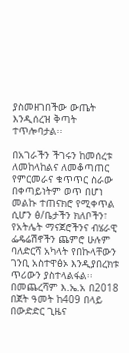ያስመዘገበችው ውጤት እንዲሰረዝ ቅጣት ተጥሎባታል፡፡

በአገራችን ችገሩን ከመሰረቱ ለመከላከልና ለመቆጣጠር የምርመራና ቁጥጥር ስራው በቀጣይነትም ወጥ በሆነ መልኩ ተጠናክሮ የሚቀጥል ሲሆን ፅ/ቤታችን ክለቦችን፣ የአትሌት ማናጀሮችንና ብሄራዊ ፌዴሬሽኖችን ጨምሮ ሁሉም ባለድርሻ አካላት የበኩላቸውን ገንቢ አስተዋፅኦ እንዲያበረክቱ ጥሪውን ያስተላልፋል፡፡
በመጨረሻም እ.ኤ.አ በ2018 በጀት ዓመት ከ409 በላይ በውድድር ጊዜና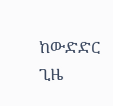ከውድድር ጊዜ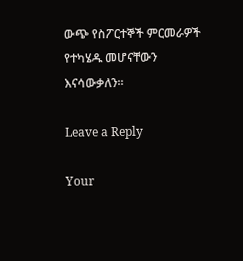ውጭ የስፖርተኞች ምርመራዎች የተካሄዱ መሆናቸውን እናሳውቃለን፡፡

Leave a Reply

Your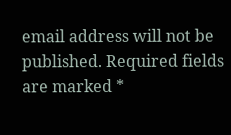email address will not be published. Required fields are marked *